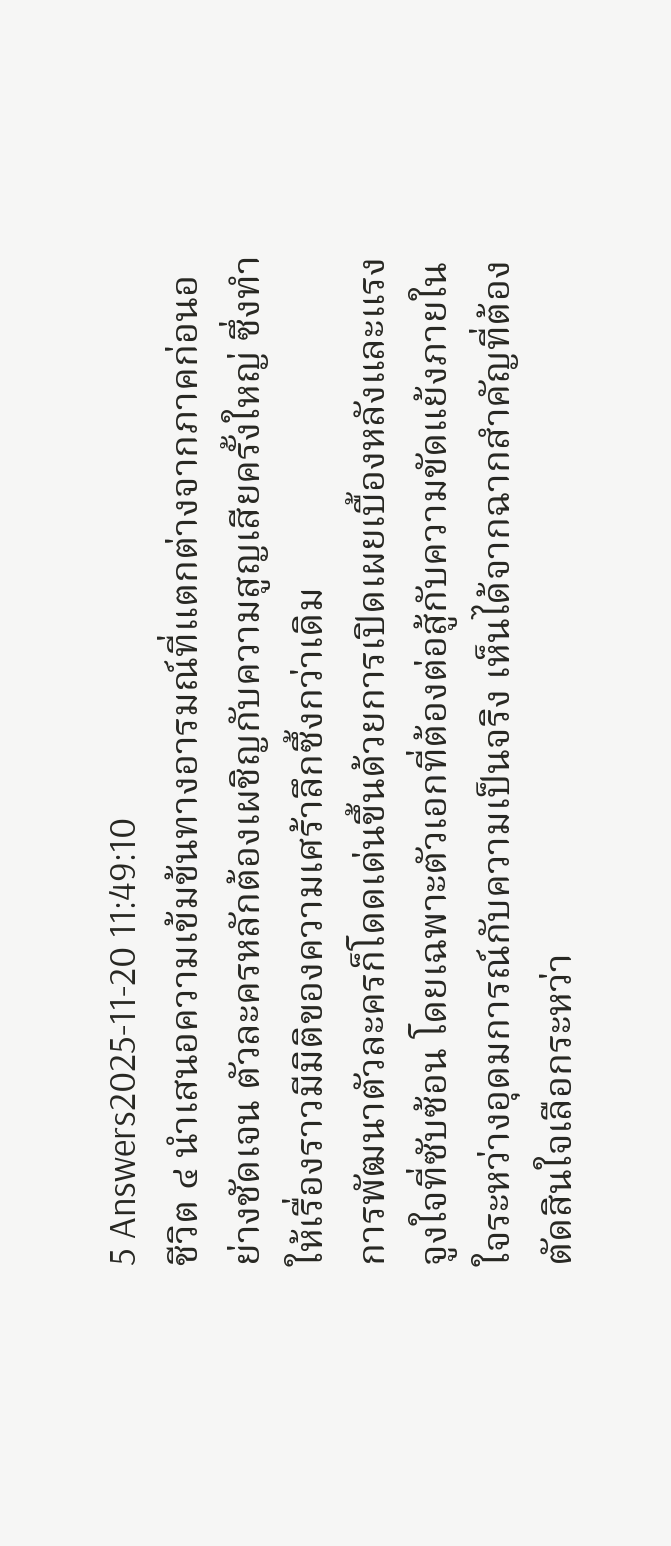5 Answers2025-11-20 11:49:10
ชีวิต ๔ นำเสนอความเข้มข้นทางอารมณ์ที่แตกต่างจากภาคก่อนอย่างชัดเจน ตัวละครหลักต้องเผชิญกับความสูญเสียครั้งใหญ่ ซึ่งทำให้เรื่องราวมีมิติของความเศร้าลึกซึ้งกว่าเดิม
การพัฒนาตัวละครก็โดดเด่นขึ้นด้วยการเปิดเผยเบื้องหลังและแรงจูงใจที่ซับซ้อน โดยเฉพาะตัวเอกที่ต้องต่อสู้กับความขัดแย้งภายในใจระหว่างอุดมการณ์กับความเป็นจริง เห็นได้จากฉากสำคัญที่ต้องตัดสินใจเลือกระหว่า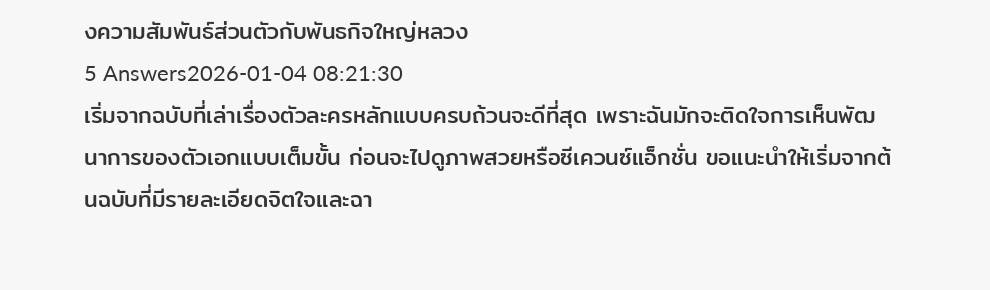งความสัมพันธ์ส่วนตัวกับพันธกิจใหญ่หลวง
5 Answers2026-01-04 08:21:30
เริ่มจากฉบับที่เล่าเรื่องตัวละครหลักแบบครบถ้วนจะดีที่สุด เพราะฉันมักจะติดใจการเห็นพัฒนาการของตัวเอกแบบเต็มขั้น ก่อนจะไปดูภาพสวยหรือซีเควนซ์แอ็กชั่น ขอแนะนำให้เริ่มจากต้นฉบับที่มีรายละเอียดจิตใจและฉา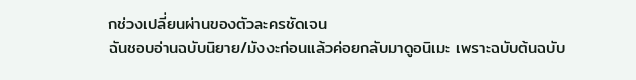กช่วงเปลี่ยนผ่านของตัวละครชัดเจน
ฉันชอบอ่านฉบับนิยาย/มังงะก่อนแล้วค่อยกลับมาดูอนิเมะ เพราะฉบับต้นฉบับ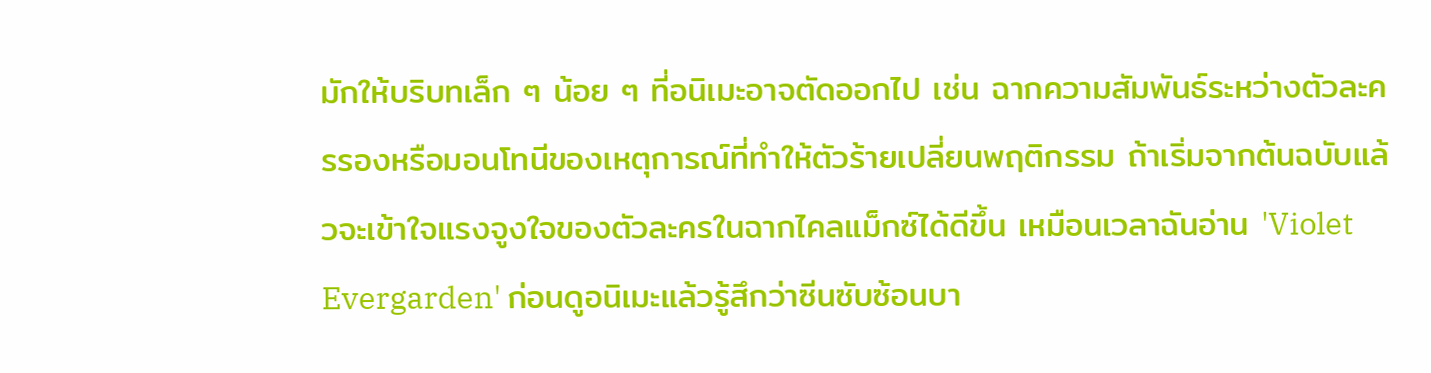มักให้บริบทเล็ก ๆ น้อย ๆ ที่อนิเมะอาจตัดออกไป เช่น ฉากความสัมพันธ์ระหว่างตัวละครรองหรือมอนโทนีของเหตุการณ์ที่ทำให้ตัวร้ายเปลี่ยนพฤติกรรม ถ้าเริ่มจากต้นฉบับแล้วจะเข้าใจแรงจูงใจของตัวละครในฉากไคลแม็กซ์ได้ดีขึ้น เหมือนเวลาฉันอ่าน 'Violet Evergarden' ก่อนดูอนิเมะแล้วรู้สึกว่าซีนซับซ้อนบา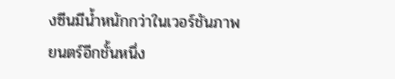งซีนมีน้ำหนักกว่าในเวอร์ชันภาพยนตร์อีกชั้นหนึ่ง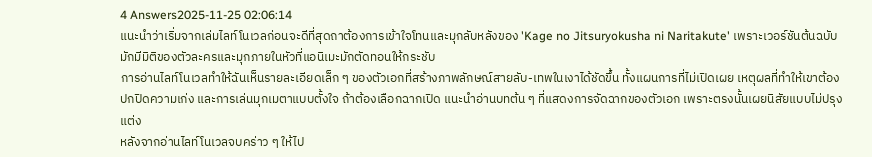4 Answers2025-11-25 02:06:14
แนะนำว่าเริ่มจากเล่มไลท์โนเวลก่อนจะดีที่สุดถาต้องการเข้าใจโทนและมุกลับหลังของ 'Kage no Jitsuryokusha ni Naritakute' เพราะเวอร์ชันต้นฉบับมักมีมิติของตัวละครและมุกภายในหัวที่แอนิเมะมักตัดทอนให้กระชับ
การอ่านไลท์โนเวลทำให้ฉันเห็นรายละเอียดเล็ก ๆ ของตัวเอกที่สร้างภาพลักษณ์สายลับ-เทพในเงาได้ชัดขึ้น ทั้งแผนการที่ไม่เปิดเผย เหตุผลที่ทำให้เขาต้องปกปิดความเก่ง และการเล่นมุกเมตาแบบตั้งใจ ถ้าต้องเลือกฉากเปิด แนะนำอ่านบทต้น ๆ ที่แสดงการจัดฉากของตัวเอก เพราะตรงนั้นเผยนิสัยแบบไม่ปรุงแต่ง
หลังจากอ่านไลท์โนเวลจบคร่าว ๆ ให้ไป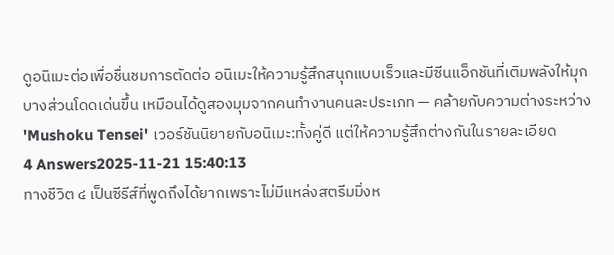ดูอนิเมะต่อเพื่อชื่นชมการตัดต่อ อนิเมะให้ความรู้สึกสนุกแบบเร็วและมีซีนแอ็กชันที่เติมพลังให้มุกบางส่วนโดดเด่นขึ้น เหมือนได้ดูสองมุมจากคนทำงานคนละประเภท — คล้ายกับความต่างระหว่าง 'Mushoku Tensei' เวอร์ชันนิยายกับอนิเมะ:ทั้งคู่ดี แต่ให้ความรู้สึกต่างกันในรายละเอียด
4 Answers2025-11-21 15:40:13
ทางชีวิต ๔ เป็นซีรีส์ที่พูดถึงได้ยากเพราะไม่มีแหล่งสตรีมมิ่งห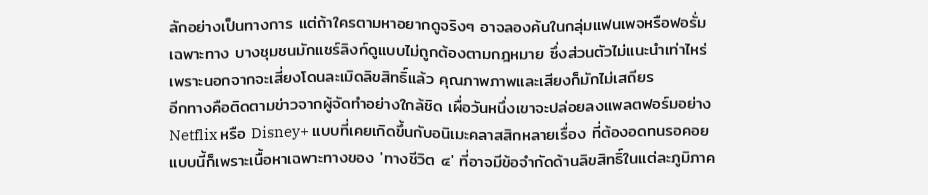ลักอย่างเป็นทางการ แต่ถ้าใครตามหาอยากดูจริงๆ อาจลองค้นในกลุ่มแฟนเพจหรือฟอรั่มเฉพาะทาง บางชุมชนมักแชร์ลิงก์ดูแบบไม่ถูกต้องตามกฎหมาย ซึ่งส่วนตัวไม่แนะนำเท่าไหร่ เพราะนอกจากจะเสี่ยงโดนละเมิดลิขสิทธิ์แล้ว คุณภาพภาพและเสียงก็มักไม่เสถียร
อีกทางคือติดตามข่าวจากผู้จัดทำอย่างใกล้ชิด เผื่อวันหนึ่งเขาจะปล่อยลงแพลตฟอร์มอย่าง Netflix หรือ Disney+ แบบที่เคยเกิดขึ้นกับอนิเมะคลาสสิกหลายเรื่อง ที่ต้องอดทนรอคอยแบบนี้ก็เพราะเนื้อหาเฉพาะทางของ 'ทางชีวิต ๔' ที่อาจมีข้อจำกัดด้านลิขสิทธิ์ในแต่ละภูมิภาค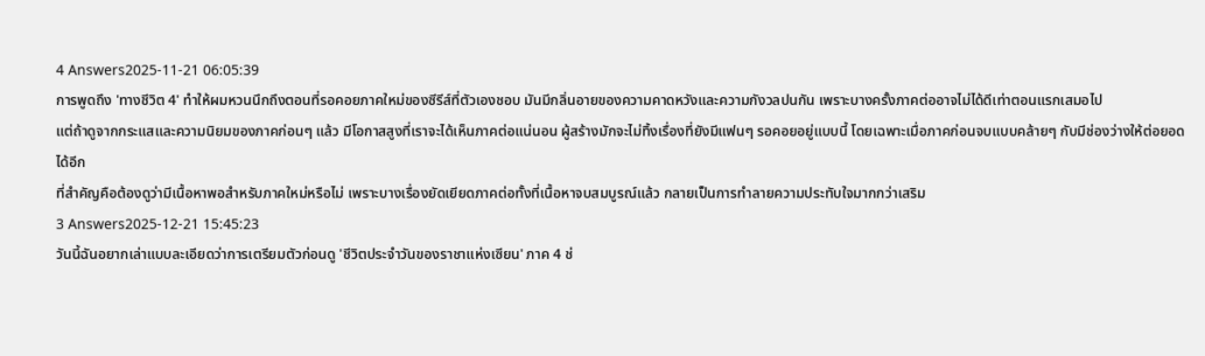4 Answers2025-11-21 06:05:39
การพูดถึง 'ทางชีวิต 4' ทำให้ผมหวนนึกถึงตอนที่รอคอยภาคใหม่ของซีรีส์ที่ตัวเองชอบ มันมีกลิ่นอายของความคาดหวังและความกังวลปนกัน เพราะบางครั้งภาคต่ออาจไม่ได้ดีเท่าตอนแรกเสมอไป
แต่ถ้าดูจากกระแสและความนิยมของภาคก่อนๆ แล้ว มีโอกาสสูงที่เราจะได้เห็นภาคต่อแน่นอน ผู้สร้างมักจะไม่ทิ้งเรื่องที่ยังมีแฟนๆ รอคอยอยู่แบบนี้ โดยเฉพาะเมื่อภาคก่อนจบแบบคล้ายๆ กับมีช่องว่างให้ต่อยอดได้อีก
ที่สำคัญคือต้องดูว่ามีเนื้อหาพอสำหรับภาคใหม่หรือไม่ เพราะบางเรื่องยัดเยียดภาคต่อทั้งที่เนื้อหาจบสมบูรณ์แล้ว กลายเป็นการทำลายความประทับใจมากกว่าเสริม
3 Answers2025-12-21 15:45:23
วันนี้ฉันอยากเล่าแบบละเอียดว่าการเตรียมตัวก่อนดู 'ชีวิตประจําวันของราชาแห่งเซียน' ภาค 4 ช่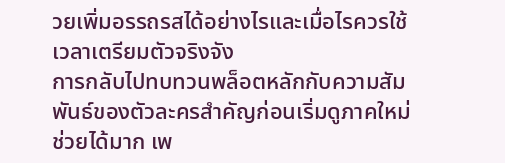วยเพิ่มอรรถรสได้อย่างไรและเมื่อไรควรใช้เวลาเตรียมตัวจริงจัง
การกลับไปทบทวนพล็อตหลักกับความสัมพันธ์ของตัวละครสำคัญก่อนเริ่มดูภาคใหม่ช่วยได้มาก เพ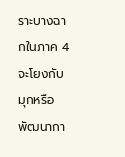ราะบางฉากในภาค 4 จะโยงกับมุกหรือพัฒนากา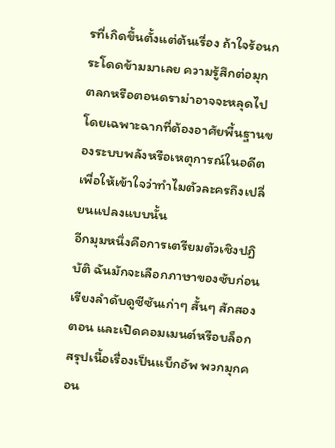รที่เกิดขึ้นตั้งแต่ต้นเรื่อง ถ้าใจร้อนกระโดดข้ามมาเลย ความรู้สึกต่อมุกตลกหรือตอนดราม่าอาจจะหลุดไป โดยเฉพาะฉากที่ต้องอาศัยพื้นฐานของระบบพลังหรือเหตุการณ์ในอดีตเพื่อให้เข้าใจว่าทำไมตัวละครถึงเปลี่ยนแปลงแบบนั้น
อีกมุมหนึ่งคือการเตรียมตัวเชิงปฏิบัติ ฉันมักจะเลือกภาษาของซับก่อน เรียงลำดับดูซีซันเก่าๆ สั้นๆ สักสองตอน และเปิดคอมเมนต์หรือบล็อกสรุปเนื้อเรื่องเป็นแบ็กอัพ พวกมุกคอน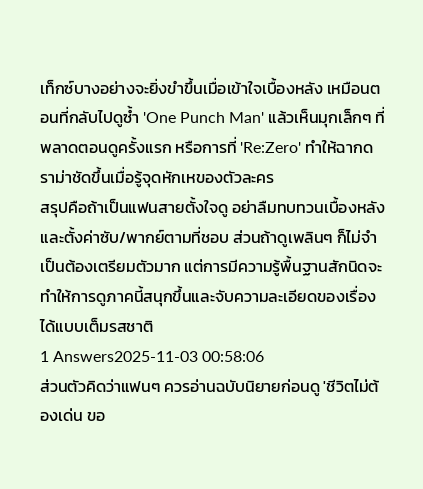เท็กซ์บางอย่างจะยิ่งขำขึ้นเมื่อเข้าใจเบื้องหลัง เหมือนตอนที่กลับไปดูซ้ำ 'One Punch Man' แล้วเห็นมุกเล็กๆ ที่พลาดตอนดูครั้งแรก หรือการที่ 'Re:Zero' ทำให้ฉากดราม่าชัดขึ้นเมื่อรู้จุดหักเหของตัวละคร
สรุปคือถ้าเป็นแฟนสายตั้งใจดู อย่าลืมทบทวนเบื้องหลังและตั้งค่าซับ/พากย์ตามที่ชอบ ส่วนถ้าดูเพลินๆ ก็ไม่จำเป็นต้องเตรียมตัวมาก แต่การมีความรู้พื้นฐานสักนิดจะทำให้การดูภาคนี้สนุกขึ้นและจับความละเอียดของเรื่องได้แบบเต็มรสชาติ
1 Answers2025-11-03 00:58:06
ส่วนตัวคิดว่าแฟนๆ ควรอ่านฉบับนิยายก่อนดู 'ชีวิตไม่ต้องเด่น ขอ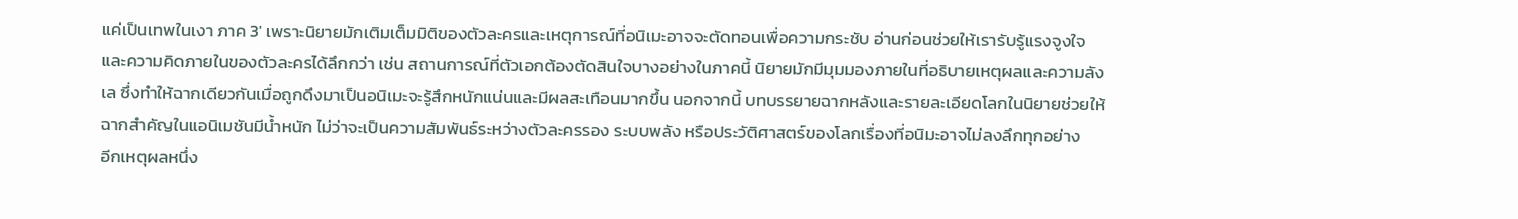แค่เป็นเทพในเงา ภาค 3' เพราะนิยายมักเติมเต็มมิติของตัวละครและเหตุการณ์ที่อนิเมะอาจจะตัดทอนเพื่อความกระชับ อ่านก่อนช่วยให้เรารับรู้แรงจูงใจและความคิดภายในของตัวละครได้ลึกกว่า เช่น สถานการณ์ที่ตัวเอกต้องตัดสินใจบางอย่างในภาคนี้ นิยายมักมีมุมมองภายในที่อธิบายเหตุผลและความลังเล ซึ่งทำให้ฉากเดียวกันเมื่อถูกดึงมาเป็นอนิเมะจะรู้สึกหนักแน่นและมีผลสะเทือนมากขึ้น นอกจากนี้ บทบรรยายฉากหลังและรายละเอียดโลกในนิยายช่วยให้ฉากสำคัญในแอนิเมชันมีน้ำหนัก ไม่ว่าจะเป็นความสัมพันธ์ระหว่างตัวละครรอง ระบบพลัง หรือประวัติศาสตร์ของโลกเรื่องที่อนิมะอาจไม่ลงลึกทุกอย่าง
อีกเหตุผลหนึ่ง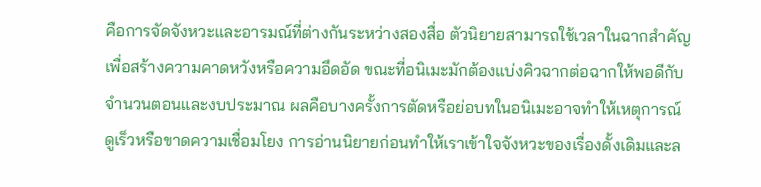คือการจัดจังหวะและอารมณ์ที่ต่างกันระหว่างสองสื่อ ตัวนิยายสามารถใช้เวลาในฉากสำคัญเพื่อสร้างความคาดหวังหรือความอึดอัด ขณะที่อนิเมะมักต้องแบ่งคิวฉากต่อฉากให้พอดีกับจำนวนตอนและงบประมาณ ผลคือบางครั้งการตัดหรือย่อบทในอนิเมะอาจทำให้เหตุการณ์ดูเร็วหรือขาดความเชื่อมโยง การอ่านนิยายก่อนทำให้เราเข้าใจจังหวะของเรื่องดั้งเดิมและล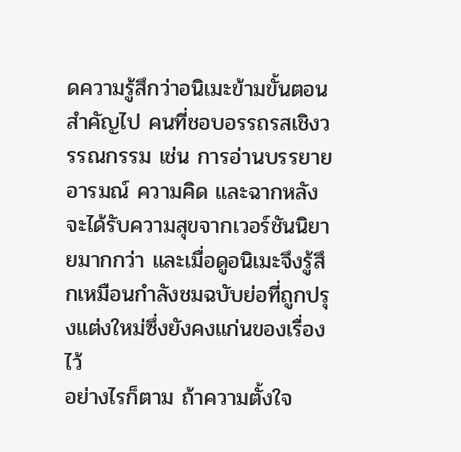ดความรู้สึกว่าอนิเมะข้ามขั้นตอนสำคัญไป คนที่ชอบอรรถรสเชิงวรรณกรรม เช่น การอ่านบรรยายอารมณ์ ความคิด และฉากหลัง จะได้รับความสุขจากเวอร์ชันนิยายมากกว่า และเมื่อดูอนิเมะจึงรู้สึกเหมือนกำลังชมฉบับย่อที่ถูกปรุงแต่งใหม่ซึ่งยังคงแก่นของเรื่องไว้
อย่างไรก็ตาม ถ้าความตั้งใจ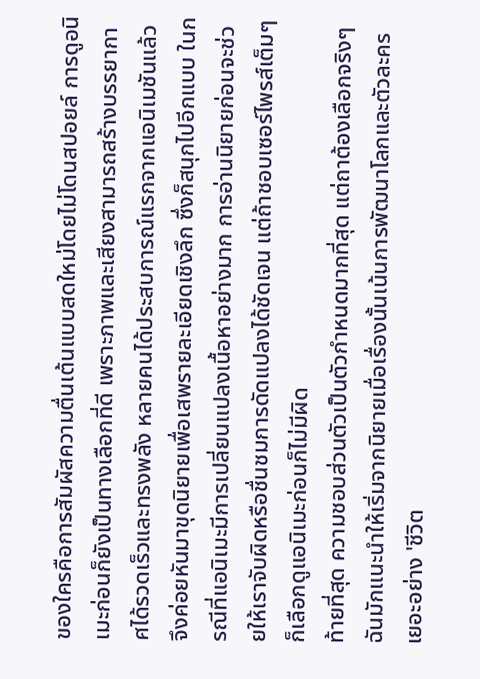ของใครคือการสัมผัสความตื่นเต้นแบบสดใหม่โดยไม่โดนสปอยล์ การดูอนิเมะก่อนก็ยังเป็นทางเลือกที่ดี เพราะภาพและเสียงสามารถสร้างบรรยากาศได้รวดเร็วและทรงพลัง หลายคนได้ประสบการณ์แรกจากแอนิเมชันแล้วจึงค่อยหันมาขุดนิยายเพื่อเสพรายละเอียดเชิงลึก ซึ่งก็สนุกไปอีกแบบ ในกรณีที่แอนิเมะมีการเปลี่ยนแปลงเนื้อหาอย่างมาก การอ่านนิยายก่อนจะช่วยให้เราจับผิดหรือชื่นชมการดัดแปลงได้ชัดเจน แต่ถ้าชอบเซอร์ไพรส์เต็มๆ ก็เลือกดูแอนิเมะก่อนก็ไม่มีผิด
ท้ายที่สุด ความชอบส่วนตัวเป็นตัวกำหนดมากที่สุด แต่ถาต้องเลือกจริงๆ ฉันมักแนะนำให้เริ่มจากนิยายเมื่อเรื่องนั้นเน้นการพัฒนาโลกและตัวละครเยอะอย่าง 'ชีวิต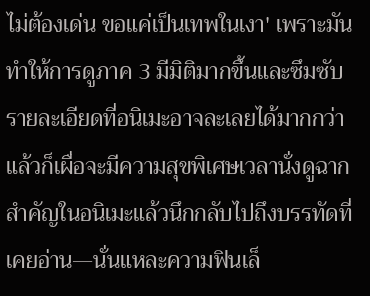ไม่ต้องเด่น ขอแค่เป็นเทพในเงา' เพราะมันทำให้การดูภาค 3 มีมิติมากขึ้นและซึมซับรายละเอียดที่อนิเมะอาจละเลยได้มากกว่า แล้วก็เผื่อจะมีความสุขพิเศษเวลานั่งดูฉากสำคัญในอนิเมะแล้วนึกกลับไปถึงบรรทัดที่เคยอ่าน—นั่นแหละความฟินเล็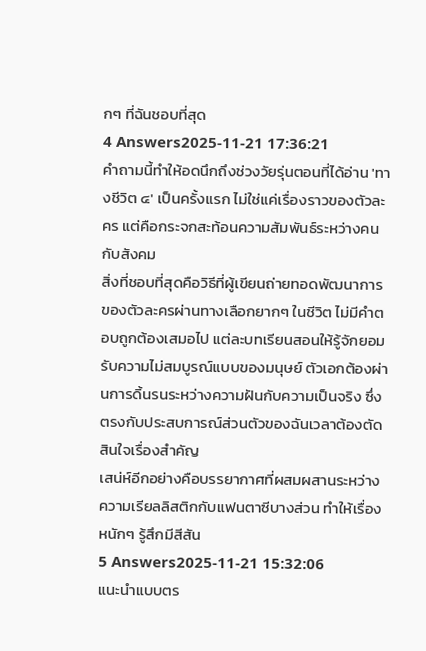กๆ ที่ฉันชอบที่สุด
4 Answers2025-11-21 17:36:21
คำถามนี้ทำให้อดนึกถึงช่วงวัยรุ่นตอนที่ได้อ่าน 'ทางชีวิต ๔' เป็นครั้งแรก ไม่ใช่แค่เรื่องราวของตัวละคร แต่คือกระจกสะท้อนความสัมพันธ์ระหว่างคนกับสังคม
สิ่งที่ชอบที่สุดคือวิธีที่ผู้เขียนถ่ายทอดพัฒนาการของตัวละครผ่านทางเลือกยากๆ ในชีวิต ไม่มีคำตอบถูกต้องเสมอไป แต่ละบทเรียนสอนให้รู้จักยอมรับความไม่สมบูรณ์แบบของมนุษย์ ตัวเอกต้องผ่านการดิ้นรนระหว่างความฝันกับความเป็นจริง ซึ่งตรงกับประสบการณ์ส่วนตัวของฉันเวลาต้องตัดสินใจเรื่องสำคัญ
เสน่ห์อีกอย่างคือบรรยากาศที่ผสมผสานระหว่างความเรียลลิสติกกับแฟนตาซีบางส่วน ทำให้เรื่องหนักๆ รู้สึกมีสีสัน
5 Answers2025-11-21 15:32:06
แนะนำแบบตร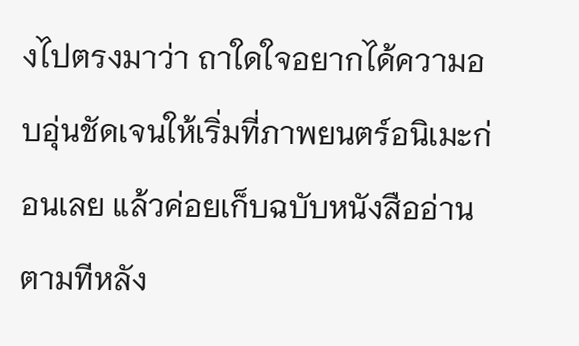งไปตรงมาว่า ถาใดใจอยากได้ความอบอุ่นชัดเจนให้เริ่มที่ภาพยนตร์อนิเมะก่อนเลย แล้วค่อยเก็บฉบับหนังสืออ่านตามทีหลัง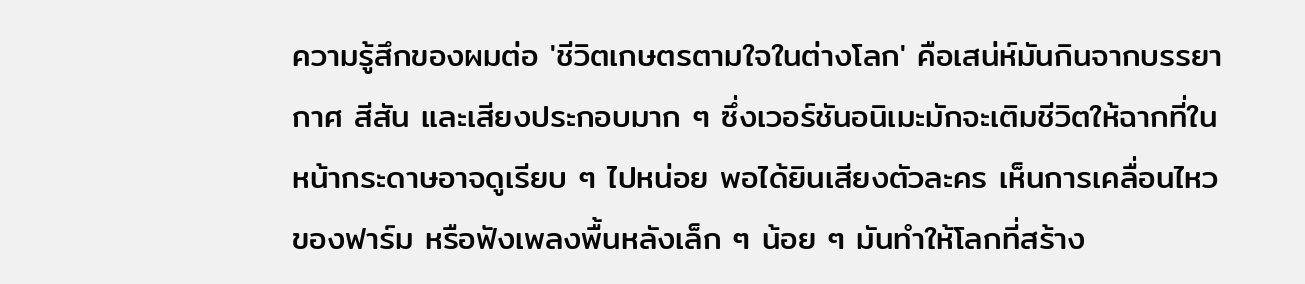ความรู้สึกของผมต่อ 'ชีวิตเกษตรตามใจในต่างโลก' คือเสน่ห์มันกินจากบรรยากาศ สีสัน และเสียงประกอบมาก ๆ ซึ่งเวอร์ชันอนิเมะมักจะเติมชีวิตให้ฉากที่ในหน้ากระดาษอาจดูเรียบ ๆ ไปหน่อย พอได้ยินเสียงตัวละคร เห็นการเคลื่อนไหวของฟาร์ม หรือฟังเพลงพื้นหลังเล็ก ๆ น้อย ๆ มันทำให้โลกที่สร้าง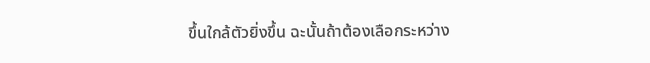ขึ้นใกล้ตัวยิ่งขึ้น ฉะนั้นถ้าต้องเลือกระหว่าง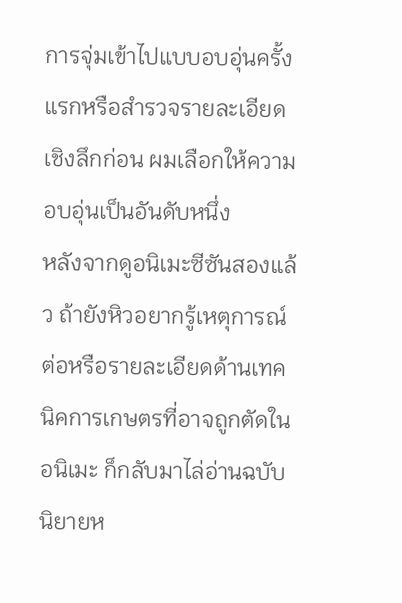การจุ่มเข้าไปแบบอบอุ่นครั้งแรกหรือสำรวจรายละเอียดเชิงลึกก่อน ผมเลือกให้ความอบอุ่นเป็นอันดับหนึ่ง
หลังจากดูอนิเมะซีซันสองแล้ว ถ้ายังหิวอยากรู้เหตุการณ์ต่อหรือรายละเอียดด้านเทคนิคการเกษตรที่อาจถูกตัดในอนิเมะ ก็กลับมาไล่อ่านฉบับนิยายห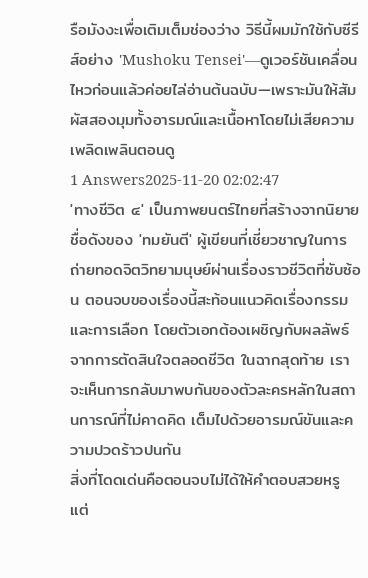รือมังงะเพื่อเติมเต็มช่องว่าง วิธีนี้ผมมักใช้กับซีรีส์อย่าง 'Mushoku Tensei'—ดูเวอร์ชันเคลื่อนไหวก่อนแล้วค่อยไล่อ่านต้นฉบับ—เพราะมันให้สัมผัสสองมุมทั้งอารมณ์และเนื้อหาโดยไม่เสียความเพลิดเพลินตอนดู
1 Answers2025-11-20 02:02:47
'ทางชีวิต ๔' เป็นภาพยนตร์ไทยที่สร้างจากนิยายชื่อดังของ 'ทมยันตี' ผู้เขียนที่เชี่ยวชาญในการถ่ายทอดจิตวิทยามนุษย์ผ่านเรื่องราวชีวิตที่ซับซ้อน ตอนจบของเรื่องนี้สะท้อนแนวคิดเรื่องกรรมและการเลือก โดยตัวเอกต้องเผชิญกับผลลัพธ์จากการตัดสินใจตลอดชีวิต ในฉากสุดท้าย เราจะเห็นการกลับมาพบกันของตัวละครหลักในสถานการณ์ที่ไม่คาดคิด เต็มไปด้วยอารมณ์ขันและความปวดร้าวปนกัน
สิ่งที่โดดเด่นคือตอนจบไม่ได้ให้คำตอบสวยหรู แต่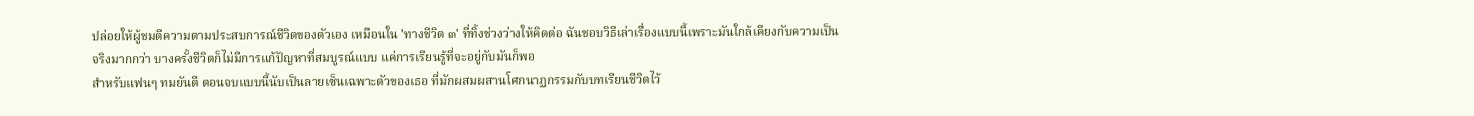ปล่อยให้ผู้ชมตีความตามประสบการณ์ชีวิตของตัวเอง เหมือนใน 'ทางชีวิต ๓' ที่ทิ้งช่วงว่างให้คิดต่อ ฉันชอบวิธีเล่าเรื่องแบบนี้เพราะมันใกล้เคียงกับความเป็นจริงมากกว่า บางครั้งชีวิตก็ไม่มีการแก้ปัญหาที่สมบูรณ์แบบ แค่การเรียนรู้ที่จะอยู่กับมันก็พอ
สำหรับแฟนๆ ทมยันตี ตอนจบแบบนี้นับเป็นลายเซ็นเฉพาะตัวของเธอ ที่มักผสมผสานโศกนาฏกรรมกับบทเรียนชีวิตไว้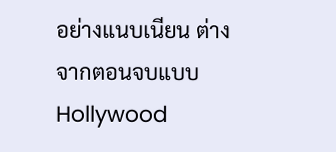อย่างแนบเนียน ต่างจากตอนจบแบบ Hollywood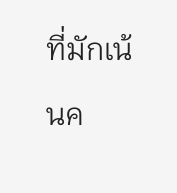ที่มักเน้นค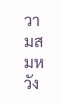วามสมหวัง